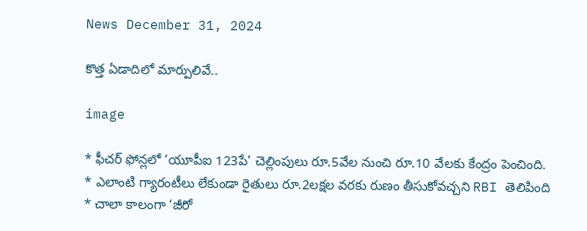News December 31, 2024

కొత్త ఏడాదిలో మార్పులివే..

image

* ఫీచర్ ఫోన్లలో ‘యూపీఐ 123పే’ చెల్లింపులు రూ.5వేల నుంచి రూ.10 వేలకు కేంద్రం పెంచింది.
* ఎలాంటి గ్యారంటీలు లేకుండా రైతులు రూ.2లక్షల వరకు రుణం తీసుకోవచ్చని RBI తెలిపింది
* చాలా కాలంగా ‘జీరో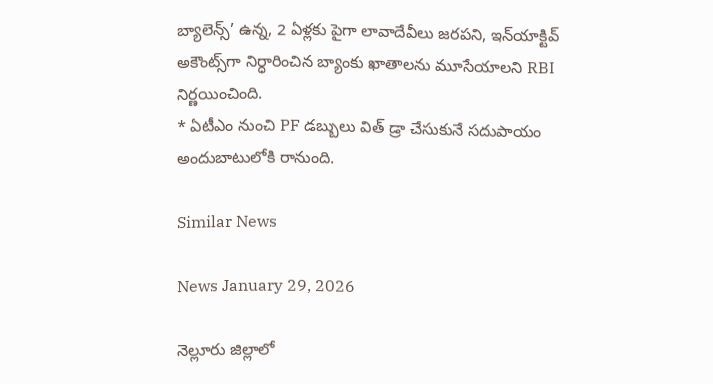బ్యాలెన్స్’ ఉన్న, 2 ఏళ్లకు పైగా లావాదేవీలు జరపని, ఇన్‌యాక్టివ్ అకౌంట్స్‌గా నిర్ధారించిన బ్యాంకు ఖాతాలను మూసేయాలని RBI నిర్ణయించింది.
* ఏటీఎం నుంచి PF డబ్బులు విత్ డ్రా చేసుకునే సదుపాయం అందుబాటులోకి రానుంది.

Similar News

News January 29, 2026

నెల్లూరు జిల్లాలో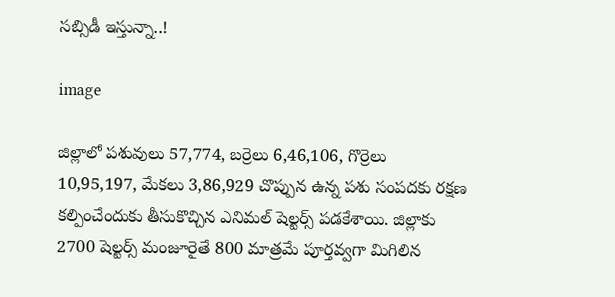సబ్సిడీ ఇస్తున్నా..!

image

జిల్లాలో పశువులు 57,774, బర్రెలు 6,46,106, గొర్రెలు 10,95,197, మేకలు 3,86,929 చొప్పున ఉన్న పశు సంపదకు రక్షణ కల్పించేందుకు తీసుకొచ్చిన ఎనిమల్ షెల్టర్స్ పడకేశాయి. జిల్లాకు 2700 షెల్టర్స్ మంజూరైతే 800 మాత్రమే పూర్తవ్వగా మిగిలిన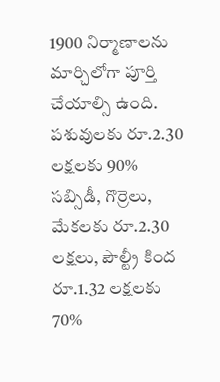1900 నిర్మాణాలను మార్చిలోగా పూర్తి చేయాల్సి ఉంది. పశువులకు రూ.2.30 లక్షలకు 90% సబ్సిడీ, గొర్రెలు, మేకలకు రూ.2.30 లక్షలు, పౌల్ట్రీ కింద రూ.1.32 లక్షలకు 70%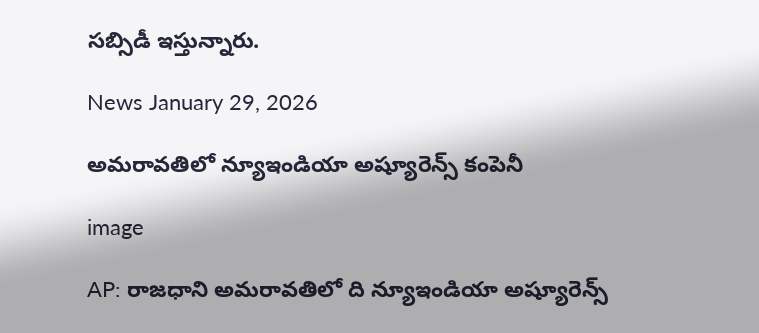సబ్సిడీ ఇస్తున్నారు.

News January 29, 2026

అమరావతిలో న్యూఇండియా అష్యూరెన్స్ కంపెనీ

image

AP: రాజధాని అమరావతిలో ది న్యూఇండియా అష్యూరెన్స్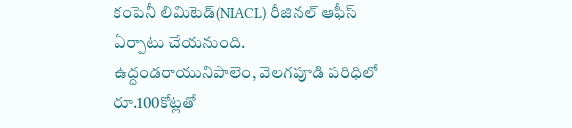కంపెనీ లిమిటెడ్(NIACL) రీజినల్ ఆఫీస్ ఏర్పాటు చేయనుంది. ఉద్దండరాయునిపాలెం, వెలగపూడి పరిధిలో రూ.100కోట్లతో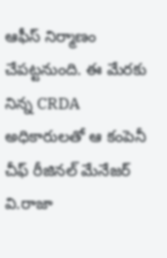ఆఫీస్ నిర్మాణం చేపట్టనుంది. ఈ మేరకు నిన్న CRDA అధికారులతో ఆ కంపెనీ చీఫ్ రీజినల్ మేనేజర్ వి.రాజా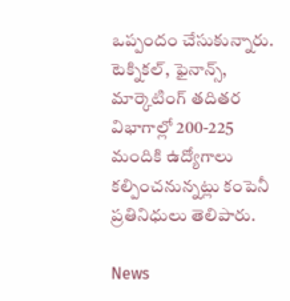ఒప్పందం చేసుకున్నారు. టెక్నికల్, ఫైనాన్స్, మార్కెటింగ్ తదితర విభాగాల్లో 200-225 మందికి ఉద్యోగాలు కల్పించనున్నట్లు కంపెనీ ప్రతినిధులు తెలిపారు.

News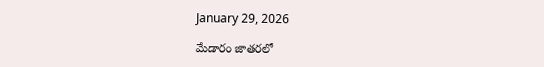January 29, 2026

మేడారం జాతరలో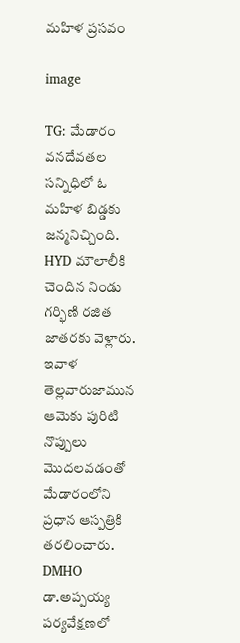మహిళ ప్రసవం

image

TG: మేడారం వనదేవతల సన్నిధిలో ఓ మహిళ బిడ్డకు జన్మనిచ్చింది. HYD మౌలాలీకి చెందిన నిండు గర్భిణి రజిత జాతరకు వెళ్లారు. ఇవాళ తెల్లవారుజామున ఆమెకు పురిటి నొప్పులు మొదలవడంతో మేడారంలోని ప్రధాన ఆస్పత్రికి తరలించారు. DMHO డా.అప్పయ్య పర్యవేక్షణలో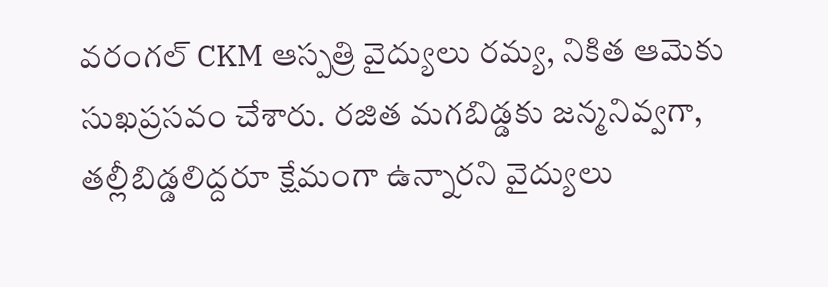వరంగల్‌ CKM ఆస్పత్రి వైద్యులు రమ్య, నికిత ఆమెకు సుఖప్రసవం చేశారు. రజిత మగబిడ్డకు జన్మనివ్వగా, తల్లీబిడ్డలిద్దరూ క్షేమంగా ఉన్నారని వైద్యులు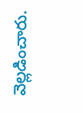వెల్లడించారు.